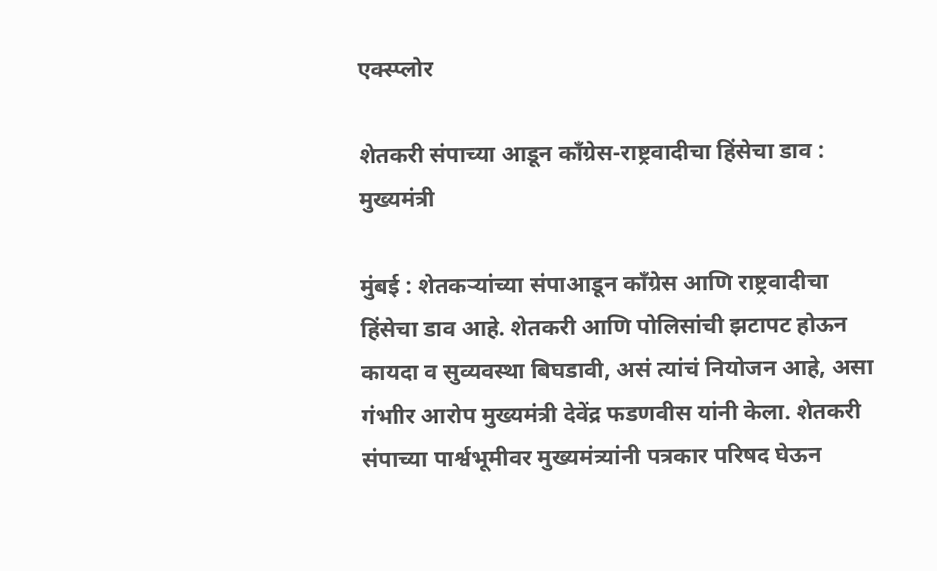एक्स्प्लोर

शेतकरी संपाच्या आडून काँग्रेस-राष्ट्रवादीचा हिंसेचा डाव : मुख्यमंत्री

मुंबई : शेतकऱ्यांच्या संपाआडून काँग्रेस आणि राष्ट्रवादीचा हिंसेचा डाव आहे. शेतकरी आणि पोलिसांची झटापट होऊन कायदा व सुव्यवस्था बिघडावी, असं त्यांचं नियोजन आहे, असा गंभाीर आरोप मुख्यमंत्री देवेंद्र फडणवीस यांनी केला. शेतकरी संपाच्या पार्श्वभूमीवर मुख्यमंत्र्यांनी पत्रकार परिषद घेऊन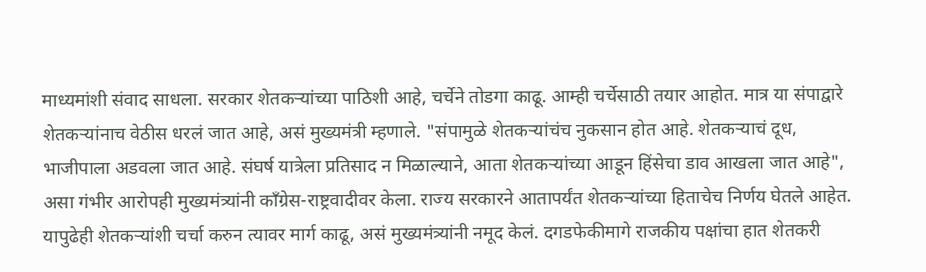माध्यमांशी संवाद साधला. सरकार शेतकऱ्यांच्या पाठिशी आहे, चर्चेने तोडगा काढू. आम्ही चर्चेसाठी तयार आहोत. मात्र या संपाद्वारे शेतकऱ्यांनाच वेठीस धरलं जात आहे, असं मुख्यमंत्री म्हणाले. "संपामुळे शेतकऱ्यांचंच नुकसान होत आहे. शेतकऱ्याचं दूध, भाजीपाला अडवला जात आहे. संघर्ष यात्रेला प्रतिसाद न मिळाल्याने, आता शेतकऱ्यांच्या आडून हिंसेचा डाव आखला जात आहे", असा गंभीर आरोपही मुख्यमंत्र्यांनी काँग्रेस-राष्ट्रवादीवर केला. राज्य सरकारने आतापर्यंत शेतकऱ्यांच्या हिताचेच निर्णय घेतले आहेत. यापुढेही शेतकऱ्यांशी चर्चा करुन त्यावर मार्ग काढू, असं मुख्यमंत्र्यांनी नमूद केलं. दगडफेकीमागे राजकीय पक्षांचा हात शेतकरी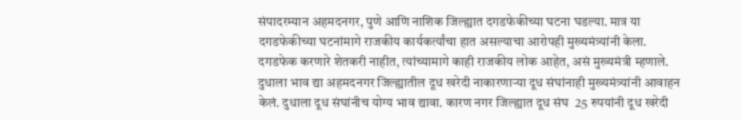संपादरम्यान अहमदनगर, पुणे आणि नाशिक जिल्ह्यात दगडफेकीच्या घटना घडल्या. मात्र या  दगडफेकीच्या घटनांमागे राजकीय कार्यकर्त्यांचा हात असल्याचा आरोपही मुख्यमंत्र्यांनी केला. दगडफेक करणारे शेतकरी नाहीत, त्यांच्यामागे काही राजकीय लोक आहेत, असं मुख्यमंत्री म्हणाले. दुधाला भाव द्या अहमदनगर जिल्ह्यातील दूध खरेदी नाकारणाऱ्या दूध संघांनाही मुख्यमंत्र्यांनी आवाहन केलं. दुधाला दूध संघांनीच योग्य भाव द्यावा. कारण नगर जिल्ह्यात दूध संघ  25 रुपयांनी दूध खरेदी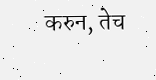करुन, तेच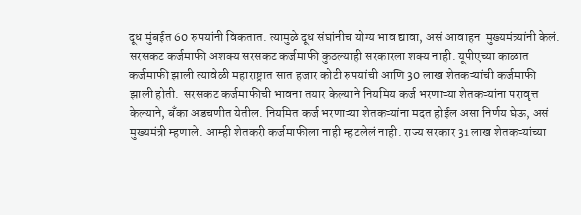दूध मुंबईत 60 रुपयांनी विकतात. त्यामुळे दूध संघांनीच योग्य भाव द्यावा, असं आवाहन  मुख्यमंत्र्यांनी केलं. सरसकट कर्जमाफी अशक्य सरसकट कर्जमाफी कुठल्याही सरकारला शक्य नाही. यूपीएच्या काळात कर्जमाफी झाली त्यावेळी महाराष्ट्रात सात हजार कोटी रुपयांची आणि 30 लाख शेतकऱ्यांची कर्जमाफी झाली होती.  सरसकट कर्जमाफीची भावना तयार केल्याने नियमिय कर्ज भरणाऱ्या शेतकऱ्यांना परावृत्त केल्याने, बँका अडचणीत येतील. नियमित कर्ज भरणाऱ्या शेतकऱ्यांना मदत होईल असा निर्णय घेऊ, असं मुख्यमंत्री म्हणाले. आम्ही शेतकरी कर्जमाफीला नाही म्हटलेलं नाही. राज्य सरकार 31 लाख शेतकऱ्यांच्या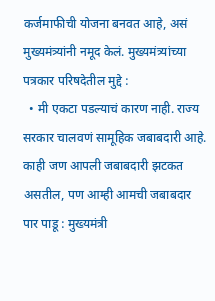कर्जमाफीची योजना बनवत आहे, असं मुख्यमंत्र्यांनी नमूद केलं. मुख्यमंत्र्यांच्या पत्रकार परिषदेतील मुद्दे :
  • मी एकटा पडल्याचं कारण नाही. राज्य सरकार चालवणं सामूहिक जबाबदारी आहे. काही जण आपली जबाबदारी झटकत असतील, पण आम्ही आमची जबाबदार पार पाडू : मुख्यमंत्री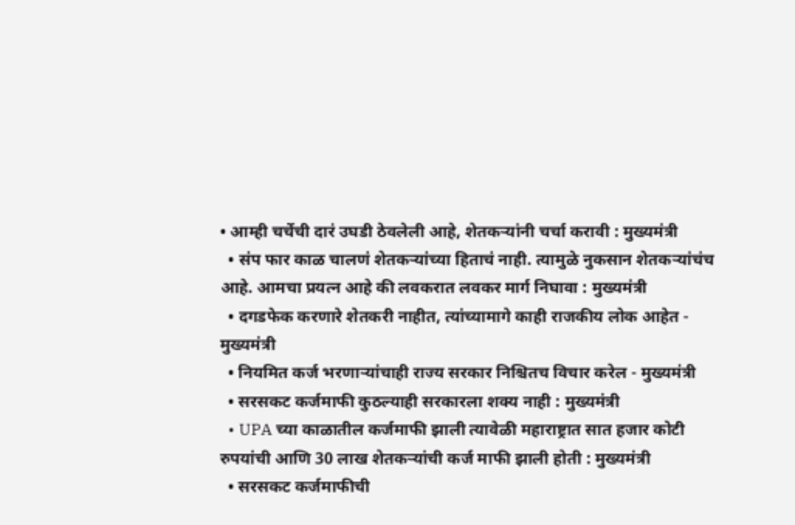• आम्ही चर्चेची दारं उघडी ठेवलेली आहे, शेतकऱ्यांनी चर्चा करावी : मुख्यमंत्री
  • संप फार काळ चालणं शेतकऱ्यांच्या हिताचं नाही. त्यामुळे नुकसान शेतकऱ्यांचंच आहे. आमचा प्रयत्न आहे की लवकरात लवकर मार्ग निघावा : मुख्यमंत्री
  • दगडफेक करणारे शेतकरी नाहीत, त्यांच्यामागे काही राजकीय लोक आहेत - मुख्यमंत्री
  • नियमित कर्ज भरणाऱ्यांचाही राज्य सरकार निश्चितच विचार करेल - मुख्यमंत्री
  • सरसकट कर्जमाफी कुठल्याही सरकारला शक्य नाही : मुख्यमंत्री
  • UPA च्या काळातील कर्जमाफी झाली त्यावेळी महाराष्ट्रात सात हजार कोटी रुपयांची आणि 30 लाख शेतकऱ्यांची कर्ज माफी झाली होती : मुख्यमंत्री
  • सरसकट कर्जमाफीची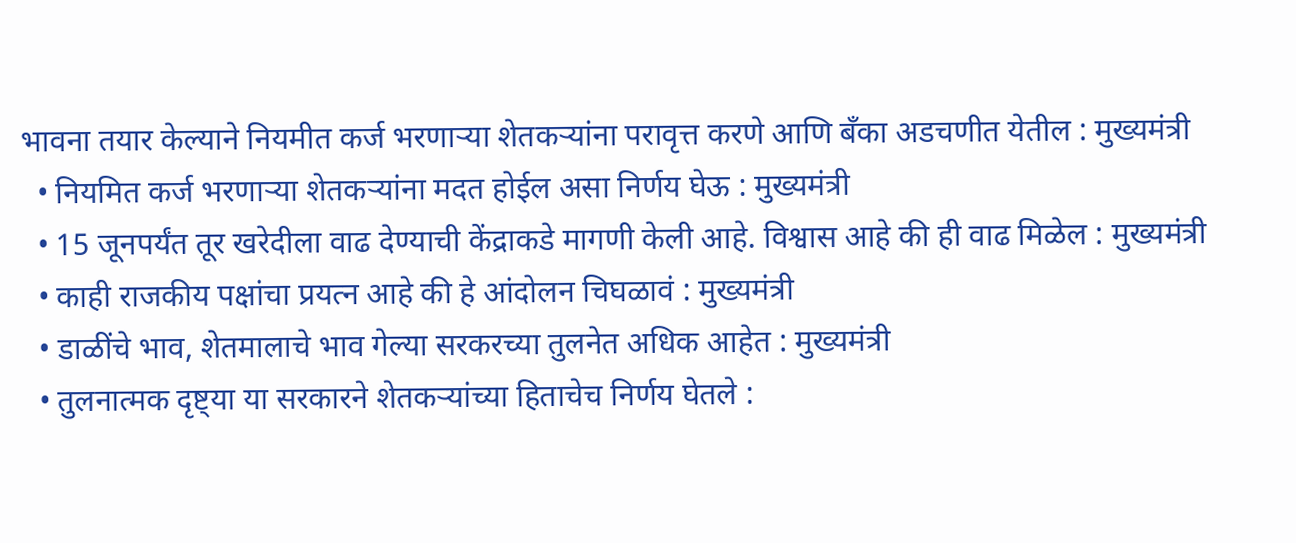भावना तयार केल्याने नियमीत कर्ज भरणाऱ्या शेतकऱ्यांना परावृत्त करणे आणि बँका अडचणीत येतील : मुख्यमंत्री
  • नियमित कर्ज भरणाऱ्या शेतकऱ्यांना मदत होईल असा निर्णय घेऊ : मुख्यमंत्री
  • 15 जूनपर्यंत तूर खरेदीला वाढ देण्याची केंद्राकडे मागणी केली आहे. विश्वास आहे की ही वाढ मिळेल : मुख्यमंत्री
  • काही राजकीय पक्षांचा प्रयत्न आहे की हे आंदोलन चिघळावं : मुख्यमंत्री
  • डाळींचे भाव, शेतमालाचे भाव गेल्या सरकरच्या तुलनेत अधिक आहेत : मुख्यमंत्री
  • तुलनात्मक दृष्ट्या या सरकारने शेतकऱ्यांच्या हिताचेच निर्णय घेतले :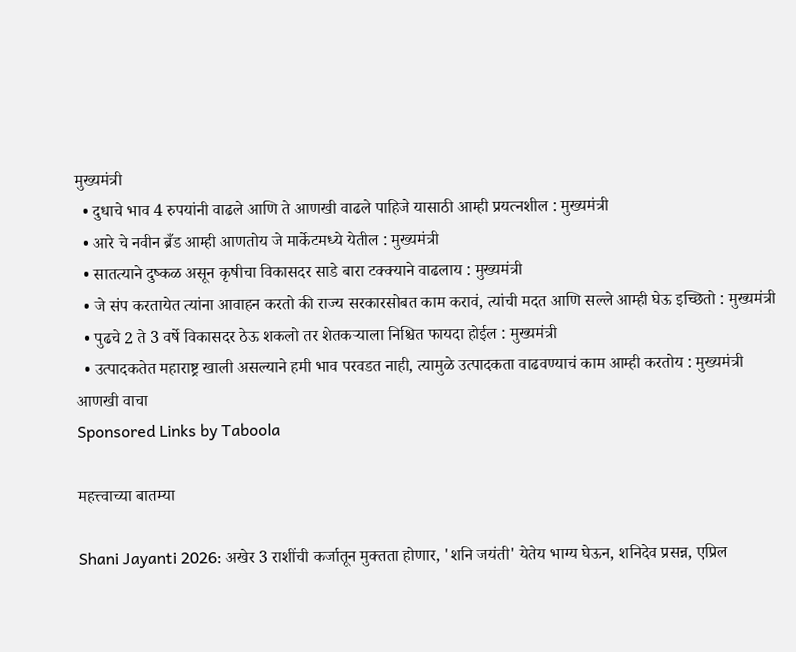मुख्यमंत्री
  • दुधाचे भाव 4 रुपयांनी वाढले आणि ते आणखी वाढले पाहिजे यासाठी आम्ही प्रयत्नशील : मुख्यमंत्री
  • आरे चे नवीन ब्रँड आम्ही आणतोय जे मार्केटमध्ये येतील : मुख्यमंत्री
  • सातत्याने दुष्कळ असून कृषीचा विकासदर साडे बारा टक्क्याने वाढलाय : मुख्यमंत्री
  • जे संप करतायेत त्यांना आवाहन करतो की राज्य सरकारसोबत काम करावं, त्यांची मदत आणि सल्ले आम्ही घेऊ इच्छितो : मुख्यमंत्री
  • पुढचे 2 ते 3 वर्षे विकासदर ठेऊ शकलो तर शेतकऱ्याला निश्चित फायदा होईल : मुख्यमंत्री
  • उत्पादकतेत महाराष्ट्र खाली असल्याने हमी भाव परवडत नाही, त्यामुळे उत्पादकता वाढवण्याचं काम आम्ही करतोय : मुख्यमंत्री
आणखी वाचा
Sponsored Links by Taboola

महत्त्वाच्या बातम्या

Shani Jayanti 2026: अखेर 3 राशींची कर्जातून मुक्तता होणार, 'शनि जयंती' येतेय भाग्य घेऊन, शनिदेव प्रसन्न, एप्रिल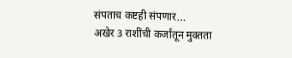संपताच कष्टही संपणार...
अखेर 3 राशींची कर्जातून मुक्तता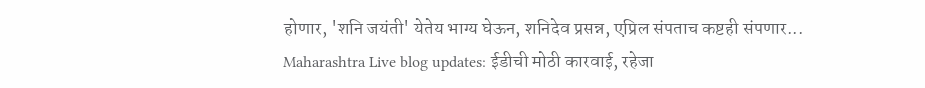होणार, 'शनि जयंती' येतेय भाग्य घेऊन, शनिदेव प्रसन्न, एप्रिल संपताच कष्टही संपणार...
Maharashtra Live blog updates: ईडीची मोठी कारवाई, रहेजा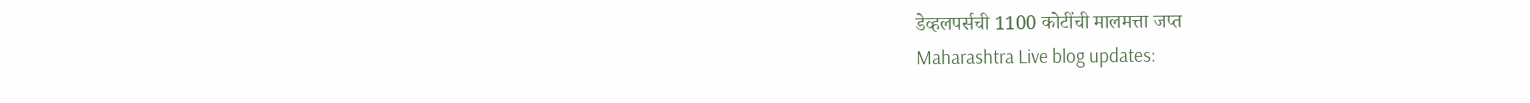डेव्हलपर्सची 1100 कोटींची मालमत्ता जप्त
Maharashtra Live blog updates: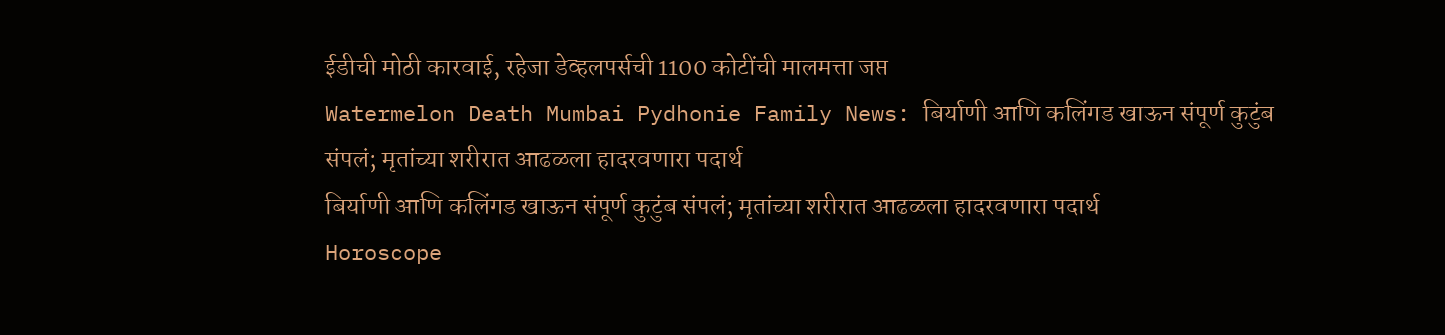ईडीची मोठी कारवाई, रहेजा डेव्हलपर्सची 1100 कोटींची मालमत्ता जप्त
Watermelon Death Mumbai Pydhonie Family News: बिर्याणी आणि कलिंगड खाऊन संपूर्ण कुटुंब संपलं; मृतांच्या शरीरात आढळला हादरवणारा पदार्थ
बिर्याणी आणि कलिंगड खाऊन संपूर्ण कुटुंब संपलं; मृतांच्या शरीरात आढळला हादरवणारा पदार्थ
Horoscope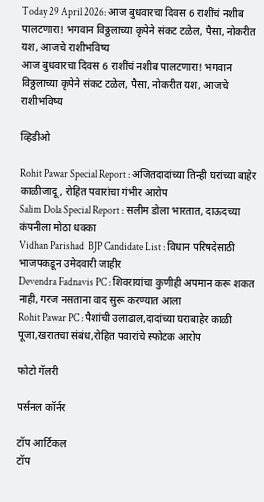Today 29 April 2026: आज बुधवारचा दिवस 6 राशींचं नशीब पालटणारा! भगवान विठ्ठलाच्या कृपेने संकट टळेल, पैसा, नोकरीत यश, आजचे राशीभविष्य
आज बुधवारचा दिवस 6 राशींचं नशीब पालटणारा! भगवान विठ्ठलाच्या कृपेने संकट टळेल, पैसा, नोकरीत यश, आजचे राशीभविष्य

व्हिडीओ

Rohit Pawar Special Report : अजितदादांच्या तिन्ही घरांच्या बाहेर काळीजादू, रोहित पवारांचा गंभीर आरोप
Salim Dola Special Report : सलीम डोला भारतात, दाऊदच्या कंपनीला मोठा धक्का
Vidhan Parishad  BJP Candidate List : विधान परिषदेसाठी भाजपकडून उमेदवारी जाहीर
Devendra Fadnavis PC : शिवरायांचा कुणीही अपमान करू शकत नाही, गरज नसताना वाद सुरू करण्यात आला
Rohit Pawar PC : पैशांची उलाढाल,दादांच्या घराबाहेर काळी पूजा,खरातचा संबंध,रोहित पवारांचे स्फोटक आरोप

फोटो गॅलरी

पर्सनल कॉर्नर

टॉप आर्टिकल
टॉप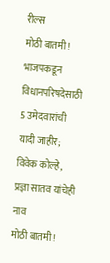रील्स
मोठी बातमी! भाजपकडून विधानपरिषदेसाठी 5 उमेदवारांची यादी जाहीर; विवेक कोल्हे, प्रज्ञा सातव यांचेही नाव
मोठी बातमी!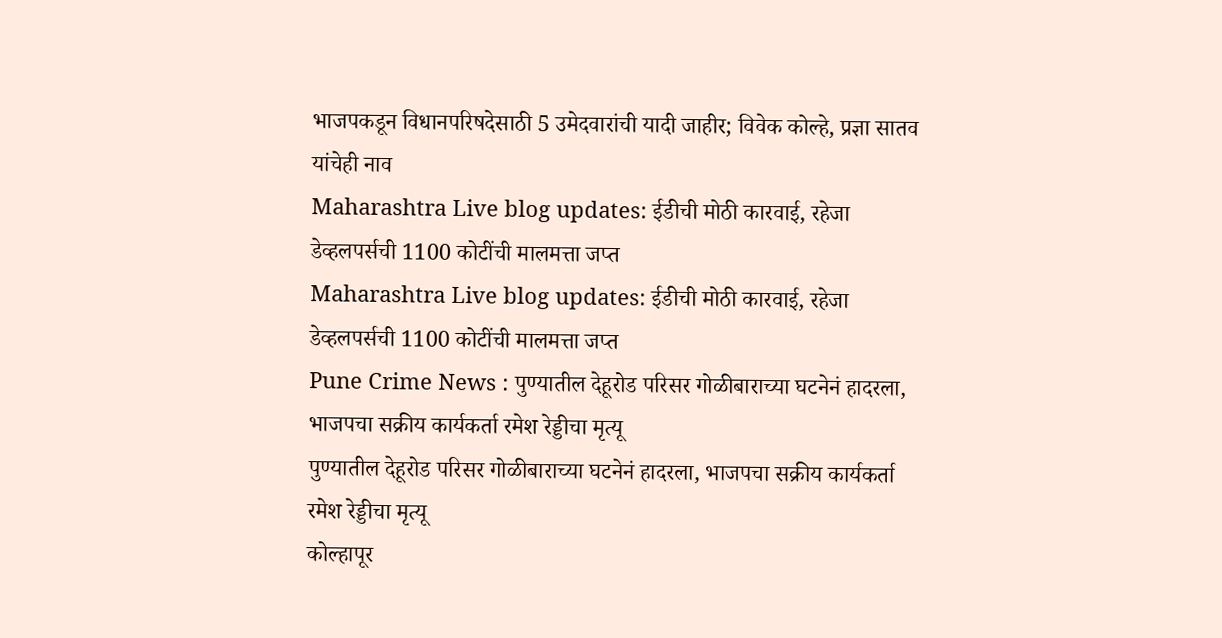भाजपकडून विधानपरिषदेसाठी 5 उमेदवारांची यादी जाहीर; विवेक कोल्हे, प्रज्ञा सातव यांचेही नाव
Maharashtra Live blog updates: ईडीची मोठी कारवाई, रहेजा डेव्हलपर्सची 1100 कोटींची मालमत्ता जप्त
Maharashtra Live blog updates: ईडीची मोठी कारवाई, रहेजा डेव्हलपर्सची 1100 कोटींची मालमत्ता जप्त
Pune Crime News : पुण्यातील देहूरोड परिसर गोळीबाराच्या घटनेनं हादरला, भाजपचा सक्रीय कार्यकर्ता रमेश रेड्डीचा मृत्यू
पुण्यातील देहूरोड परिसर गोळीबाराच्या घटनेनं हादरला, भाजपचा सक्रीय कार्यकर्ता रमेश रेड्डीचा मृत्यू
कोल्हापूर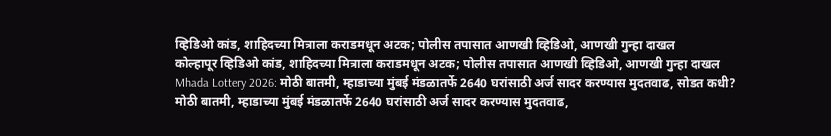व्हिडिओ कांड, शाहिदच्या मित्राला कराडमधून अटक; पोलीस तपासात आणखी व्हिडिओ, आणखी गुन्हा दाखल
कोल्हापूर व्हिडिओ कांड, शाहिदच्या मित्राला कराडमधून अटक; पोलीस तपासात आणखी व्हिडिओ, आणखी गुन्हा दाखल
Mhada Lottery 2026: मोठी बातमी, म्हाडाच्या मुंबई मंडळातर्फे 2640 घरांसाठी अर्ज सादर करण्यास मुदतवाढ, सोडत कधी?
मोठी बातमी, म्हाडाच्या मुंबई मंडळातर्फे 2640 घरांसाठी अर्ज सादर करण्यास मुदतवाढ,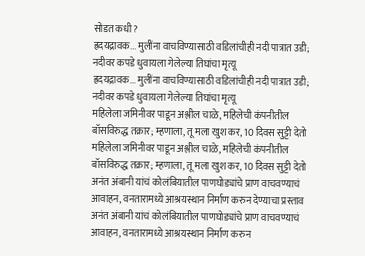सोडत कधी?
ह्रदयद्रावक... मुलींना वाचविण्यासाठी वडिलांचीही नदी पात्रात उडी; नदीवर कपडे धुवायला गेलेल्या तिघांचा मृत्यू
ह्रदयद्रावक... मुलींना वाचविण्यासाठी वडिलांचीही नदी पात्रात उडी; नदीवर कपडे धुवायला गेलेल्या तिघांचा मृत्यू
महिलेला जमिनीवर पाडून अश्लील चाळे, महिलेची कंपनीतील बॉसविरुद्ध तक्रार; म्हणाला, तू मला खुश कर, 10 दिवस सुट्टी देतो
महिलेला जमिनीवर पाडून अश्लील चाळे, महिलेची कंपनीतील बॉसविरुद्ध तक्रार; म्हणाला, तू मला खुश कर, 10 दिवस सुट्टी देतो
अनंत अंबानी यांचं कोलंबियातील पाणघोड्यांचे प्राण वाचवण्याचं आवाहन, वनतारामध्ये आश्रयस्थान निर्माण करुन देण्याचा प्रस्ताव
अनंत अंबानी यांचं कोलंबियातील पाणघोड्यांचे प्राण वाचवण्याचं आवाहन, वनतारामध्ये आश्रयस्थान निर्माण करुन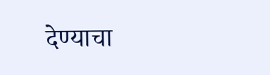देण्याचा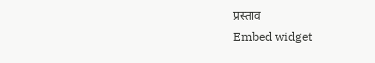प्रस्ताव
Embed widget